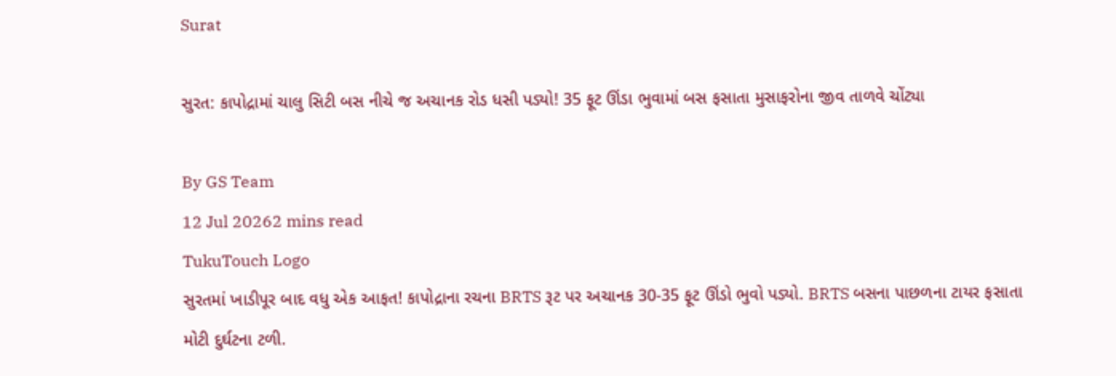Surat

સુરત: કાપોદ્રામાં ચાલુ સિટી બસ નીચે જ અચાનક રોડ ધસી પડ્યો! 35 ફૂટ ઊંડા ભુવામાં બસ ફસાતા મુસાફરોના જીવ તાળવે ચોંટ્યા

By GS Team
12 Jul 20262 mins read
TukuTouch Logo
સુરતમાં ખાડીપૂર બાદ વધુ એક આફત! કાપોદ્રાના રચના BRTS રૂટ પર અચાનક 30-35 ફૂટ ઊંડો ભુવો પડ્યો. BRTS બસના પાછળના ટાયર ફસાતા મોટી દુર્ઘટના ટળી.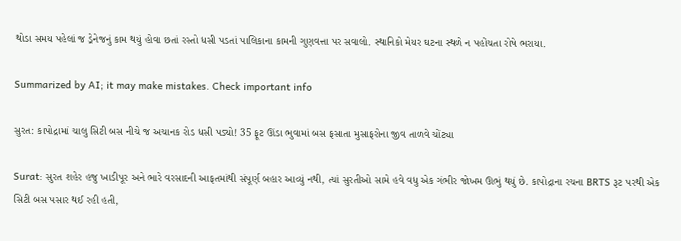થોડા સમય પહેલાં જ ડ્રેનેજનું કામ થયું હોવા છતાં રસ્તો ધસી પડતાં પાલિકાના કામની ગુણવત્તા પર સવાલો. સ્થાનિકો મેયર ઘટના સ્થળે ન પહોંચતા રોષે ભરાયા.

Summarized by AI; it may make mistakes. Check important info

સુરત: કાપોદ્રામાં ચાલુ સિટી બસ નીચે જ અચાનક રોડ ધસી પડ્યો! 35 ફૂટ ઊંડા ભુવામાં બસ ફસાતા મુસાફરોના જીવ તાળવે ચોંટ્યા

Surat: સુરત શહેર હજુ ખાડીપૂર અને ભારે વરસાદની આફતમાંથી સંપૂર્ણ બહાર આવ્યું નથી, ત્યાં સુરતીઓ સામે હવે વધુ એક ગંભીર જોખમ ઊભું થયું છે. કાપોદ્રાના રચના BRTS રૂટ પરથી એક સિટી બસ પસાર થઈ રહી હતી,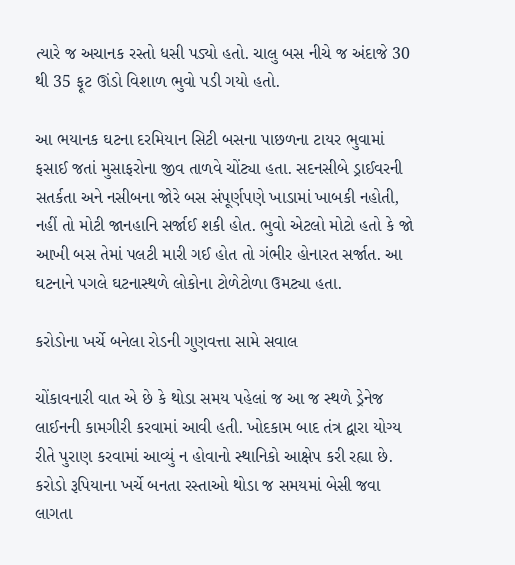ત્યારે જ અચાનક રસ્તો ધસી પડ્યો હતો. ચાલુ બસ નીચે જ અંદાજે 30 થી 35 ફૂટ ઊંડો વિશાળ ભુવો પડી ગયો હતો.

આ ભયાનક ઘટના દરમિયાન સિટી બસના પાછળના ટાયર ભુવામાં ફસાઈ જતાં મુસાફરોના જીવ તાળવે ચોંટ્યા હતા. સદનસીબે ડ્રાઈવરની સતર્કતા અને નસીબના જોરે બસ સંપૂર્ણપણે ખાડામાં ખાબકી નહોતી, નહીં તો મોટી જાનહાનિ સર્જાઈ શકી હોત. ભુવો એટલો મોટો હતો કે જો આખી બસ તેમાં પલટી મારી ગઈ હોત તો ગંભીર હોનારત સર્જાત. આ ઘટનાને પગલે ઘટનાસ્થળે લોકોના ટોળેટોળા ઉમટ્યા હતા.

કરોડોના ખર્ચે બનેલા રોડની ગુણવત્તા સામે સવાલ

ચોંકાવનારી વાત એ છે કે થોડા સમય પહેલાં જ આ જ સ્થળે ડ્રેનેજ લાઈનની કામગીરી કરવામાં આવી હતી. ખોદકામ બાદ તંત્ર દ્વારા યોગ્ય રીતે પુરાણ કરવામાં આવ્યું ન હોવાનો સ્થાનિકો આક્ષેપ કરી રહ્યા છે. કરોડો રૂપિયાના ખર્ચે બનતા રસ્તાઓ થોડા જ સમયમાં બેસી જવા લાગતા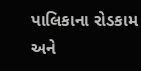પાલિકાના રોડકામ અને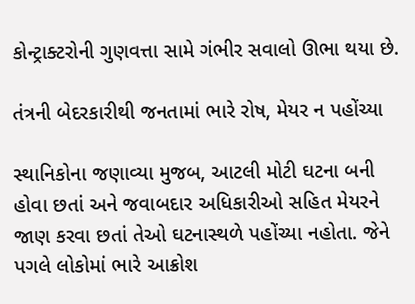કોન્ટ્રાક્ટરોની ગુણવત્તા સામે ગંભીર સવાલો ઊભા થયા છે.

તંત્રની બેદરકારીથી જનતામાં ભારે રોષ, મેયર ન પહોંચ્યા

સ્થાનિકોના જણાવ્યા મુજબ, આટલી મોટી ઘટના બની હોવા છતાં અને જવાબદાર અધિકારીઓ સહિત મેયરને જાણ કરવા છતાં તેઓ ઘટનાસ્થળે પહોંચ્યા નહોતા. જેને પગલે લોકોમાં ભારે આક્રોશ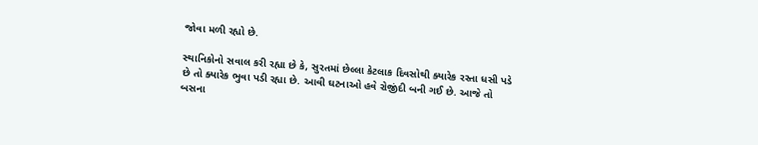જોવા મળી રહ્યો છે.

સ્થાનિકોનો સવાલ કરી રહ્યા છે કે, સુરતમાં છેલ્લા કેટલાક દિવસોથી ક્યારેક રસ્તા ધસી પડે છે તો ક્યારેક ભુવા પડી રહ્યા છે. આવી ઘટનાઓ હવે રોજીંદી બની ગઈ છે. આજે તો બસના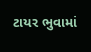ટાયર ભુવામાં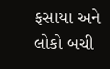ફસાયા અને લોકો બચી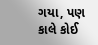ગયા, પણ કાલે કોઈ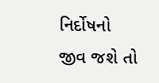નિર્દોષનો જીવ જશે તો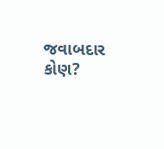જવાબદાર કોણ?